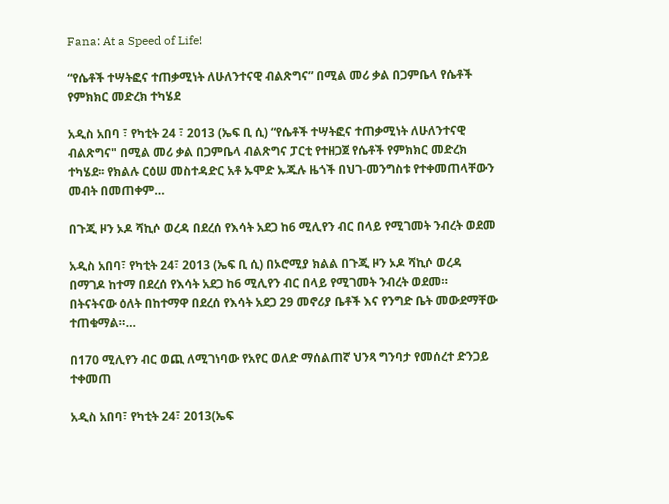Fana: At a Speed of Life!

“የሴቶች ተሣትፎና ተጠቃሚነት ለሁለንተናዊ ብልጽግና” በሚል መሪ ቃል በጋምቤላ የሴቶች የምክክር መድረክ ተካሄደ

አዲስ አበባ ፣ የካቲት 24 ፣ 2013 (ኤፍ ቢ ሲ) “የሴቶች ተሣትፎና ተጠቃሚነት ለሁለንተናዊ ብልጽግና" በሚል መሪ ቃል በጋምቤላ ብልጽግና ፓርቲ የተዘጋጀ የሴቶች የምክክር መድረክ ተካሄደ፡፡ የክልሉ ርዕሠ መስተዳድር አቶ ኡሞድ ኡጁሉ ዜጎች በህገ-መንግስቱ የተቀመጠላቸውን መብት በመጠቀም…

በጉጂ ዞን ኦዶ ሻኪሶ ወረዳ በደረሰ የእሳት አደጋ ከ6 ሚሊየን ብር በላይ የሚገመት ንብረት ወደመ

አዲስ አበባ፣ የካቲት 24፣ 2013 (ኤፍ ቢ ሲ) በኦሮሚያ ክልል በጉጂ ዞን ኦዶ ሻኪሶ ወረዳ በማገዶ ከተማ በደረሰ የእሳት አደጋ ከ6 ሚሊየን ብር በላይ የሚገመት ንብረት ወደመ። በትናትናው ዕለት በከተማዋ በደረሰ የእሳት አደጋ 29 መኖሪያ ቤቶች እና የንግድ ቤት መውደማቸው ተጠቁማል።…

በ170 ሚሊየን ብር ወጪ ለሚገነባው የአየር ወለድ ማሰልጠኛ ህንጻ ግንባታ የመሰረተ ድንጋይ ተቀመጠ

አዲስ አበባ፣ የካቲት 24፣ 2013(ኤፍ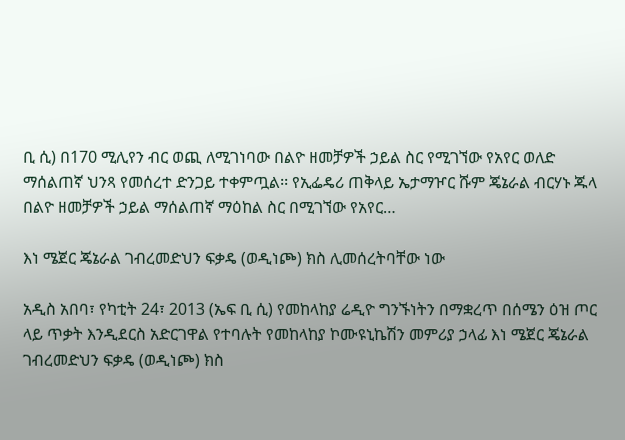ቢ ሲ) በ170 ሚሊየን ብር ወጪ ለሚገነባው በልዮ ዘመቻዎች ኃይል ስር የሚገኘው የአየር ወለድ ማሰልጠኛ ህንጻ የመሰረተ ድንጋይ ተቀምጧል፡፡ የኢፌዴሪ ጠቅላይ ኤታማዦር ሹም ጄኔራል ብርሃኑ ጁላ በልዮ ዘመቻዎች ኃይል ማሰልጠኛ ማዕከል ስር በሚገኘው የአየር…

እነ ሜጀር ጄኔራል ገብረመድህን ፍቃዴ (ወዲነጮ) ክስ ሊመሰረትባቸው ነው

አዲስ አበባ፣ የካቲት 24፣ 2013 (ኤፍ ቢ ሲ) የመከላከያ ሬዲዮ ግንኙነትን በማቋረጥ በሰሜን ዕዝ ጦር ላይ ጥቃት እንዲደርስ አድርገዋል የተባሉት የመከላከያ ኮሙዩኒኬሽን መምሪያ ኃላፊ እነ ሜጀር ጄኔራል ገብረመድህን ፍቃዴ (ወዲነጮ) ክስ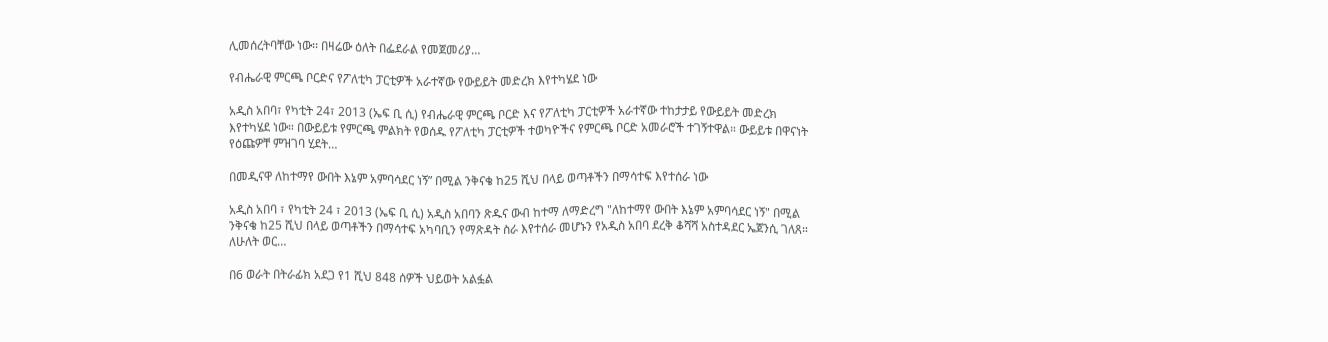ሊመሰረትባቸው ነው፡፡ በዛሬው ዕለት በፌደራል የመጀመሪያ…

የብሔራዊ ምርጫ ቦርድና የፖለቲካ ፓርቲዎች አራተኛው የውይይት መድረክ እየተካሄደ ነው

አዲስ አበባ፣ የካቲት 24፣ 2013 (ኤፍ ቢ ሲ) የብሔራዊ ምርጫ ቦርድ እና የፖለቲካ ፓርቲዎች አራተኛው ተከታታይ የውይይት መድረክ እየተካሄደ ነው። በውይይቱ የምርጫ ምልክት የወሰዱ የፖለቲካ ፓርቲዎች ተወካዮችና የምርጫ ቦርድ አመራሮች ተገኝተዋል። ውይይቱ በዋናነት የዕጩዎቸ ምዝገባ ሂደት…

በመዲናዋ ለከተማየ ውበት እኔም አምባሳደር ነኝ” በሚል ንቅናቄ ከ25 ሺህ በላይ ወጣቶችን በማሳተፍ እየተሰራ ነው

አዲስ አበባ ፣ የካቲት 24 ፣ 2013 (ኤፍ ቢ ሲ) አዲስ አበባን ጽዱና ውብ ከተማ ለማድረግ "ለከተማየ ውበት እኔም አምባሳደር ነኝ" በሚል ንቅናቄ ከ25 ሺህ በላይ ወጣቶችን በማሳተፍ አካባቢን የማጽዳት ስራ እየተሰራ መሆኑን የአዲስ አበባ ደረቅ ቆሻሻ አስተዳደር ኤጀንሲ ገለጸ። ለሁለት ወር…

በ6 ወራት በትራፊክ አደጋ የ1 ሺህ 848 ሰዎች ህይወት አልፏል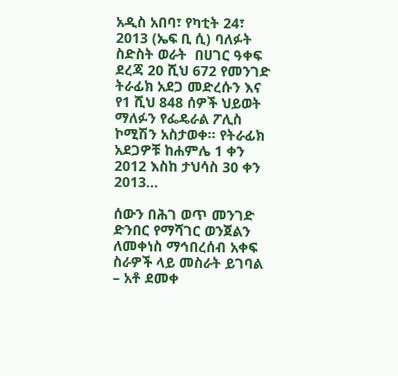አዲስ አበባ፣ የካቲት 24፣ 2013 (ኤፍ ቢ ሲ) ባለፉት ስድስት ወራት  በሀገር ዓቀፍ ደረጃ 20 ሺህ 672 የመንገድ ትራፊክ አደጋ መድረሱን እና የ1 ሺህ 848 ሰዎች ህይወት ማለፉን የፌዴራል ፖሊስ ኮሚሽን አስታወቀ። የትራፊክ አደጋዎቹ ከሐምሌ 1 ቀን 2012 እስከ ታህሳስ 30 ቀን 2013…

ሰውን በሕገ ወጥ መንገድ ድንበር የማሻገር ወንጀልን ለመቀነስ ማኅበረሰብ አቀፍ ስራዎች ላይ መስራት ይገባል – አቶ ደመቀ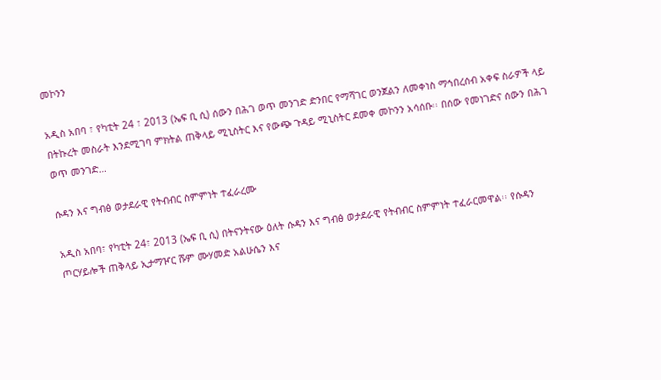መኮንን

አዲስ አበባ ፣ የካቲት 24 ፣ 2013 (ኤፍ ቢ ሲ) ሰውን በሕገ ወጥ መንገድ ድንበር የማሻገር ወንጀልን ለመቀነስ ማኅበረሰብ አቀፍ ስራዎች ላይ በትኩረት መስራት እንደሚገባ ምክትል ጠቅላይ ሚኒስትር እና የውጭ ጉዳይ ሚኒስትር ደመቀ መኮንን አሳሰቡ፡፡ በሰው የመነገድና ሰውን በሕገ ወጥ መንገድ…

ሱዳን እና ግብፅ ወታደራዊ የትብብር ስምምነት ተፈራረሙ

አዲስ አበባ፣ የካቲት 24፣ 2013 (ኤፍ ቢ ሲ) በትናንትናው ዕለት ሱዳን እና ግብፅ ወታደራዊ የትብብር ስምምነት ተፈራርመዋል፡፡ የሱዳን ጦርሃይሎች ጠቅላይ ኢታማዦር ሹም ሙሃመድ አልሁሴን እና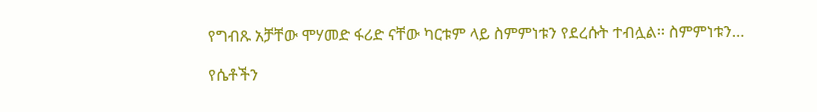የግብጹ አቻቸው ሞሃመድ ፋሪድ ናቸው ካርቱም ላይ ስምምነቱን የደረሱት ተብሏል፡፡ ስምምነቱን…

የሴቶችን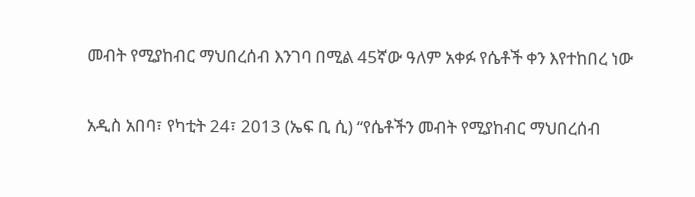መብት የሚያከብር ማህበረሰብ እንገባ በሚል 45ኛው ዓለም አቀፉ የሴቶች ቀን እየተከበረ ነው

አዲስ አበባ፣ የካቲት 24፣ 2013 (ኤፍ ቢ ሲ) “የሴቶችን መብት የሚያከብር ማህበረሰብ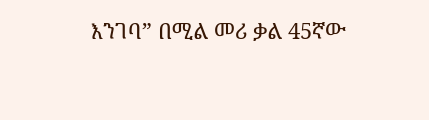እንገባ” በሚል መሪ ቃል 45ኛው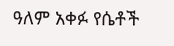ዓለም አቀፉ የሴቶች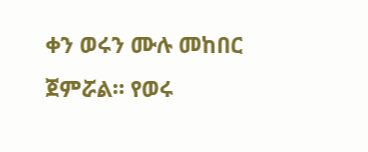ቀን ወሩን ሙሉ መከበር ጀምሯል። የወሩ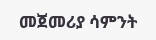መጀመሪያ ሳምንት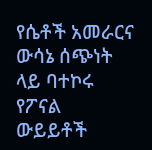የሴቶች አመራርና ውሳኔ ሰጭነት ላይ ባተኮሩ የፖናል ውይይቶች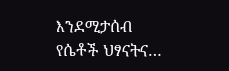እንደሚታሰብ የሴቶች ህፃናትና…